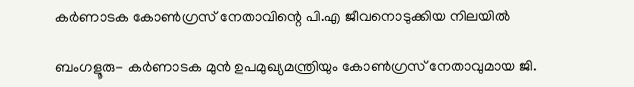കർണാടക കോൺഗ്രസ് നേതാവിന്റെ പി.എ ജീവനൊടുക്കിയ നിലയിൽ

ബംഗളൂരു- കർണാടക മുൻ ഉപമുഖ്യമന്ത്രിയും കോൺഗ്രസ് നേതാവുമായ ജി.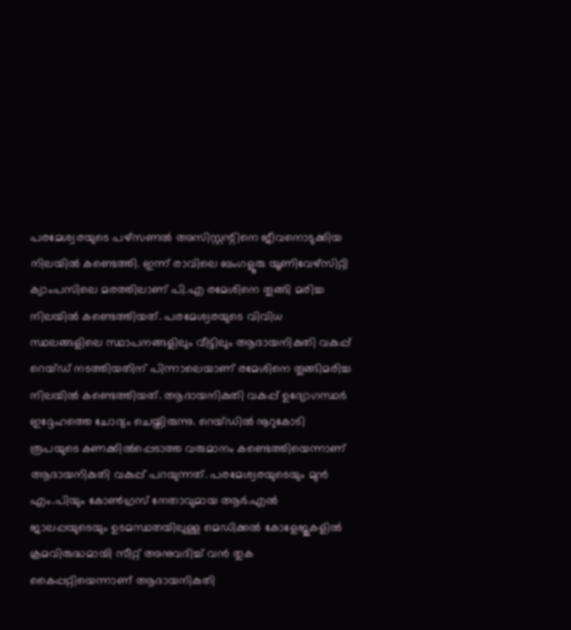പരമേശ്വരയുടെ പഴ്‌സണൽ അസിസ്റ്റന്റിനെ ജീവനൊടുക്കിയ നിലയിൽ കണ്ടെത്തി. ഇന്ന് രാവിലെ ബംഗളൂരു യൂണിവേഴ്‌സിറ്റി ക്യാംപസിലെ മരത്തിലാണ് പി.എ രമേശിനെ തൂങ്ങി മരിച്ച നിലയിൽ കണ്ടെത്തിയത്. പരമേശ്വരയുടെ വിവിധ സ്ഥലങ്ങളിലെ സ്ഥാപനങ്ങളിലും വീട്ടിലും ആദായനികുതി വകുപ്പ് റെയ്ഡ് നടത്തിയതിന് പിന്നാലെയാണ് രമേശിനെ തൂങ്ങിമരിച്ച നിലയിൽ കണ്ടെത്തിയത്. ആദായനികുതി വകുപ്പ് ഉദ്യോഗസ്ഥർ ഇദ്ദേഹത്തെ ചോദ്യം ചെയ്തിരുന്നു. റെയ്ഡിൽ നൂറുകോടി രൂപയുടെ കണക്കിൽപ്പെടാത്ത വരുമാനം കണ്ടെത്തിയെന്നാണ് ആദായനികുതി വകുപ്പ് പറയുന്നത്. പരമേശ്വരയുടെയും മുൻ എം.പിയും കോൺഗ്രസ് നേതാവുമായ ആർ.എൽ ജാലപ്പയുടെയും ഉടമസ്ഥതയിലുള്ള മെഡിക്കൽ കോളേജുകളിൽ ക്രമവിരുദ്ധമായി സീറ്റ് അനുവദിച്ച് വൻ തുക കൈപ്പറ്റിയെന്നാണ് ആദായനികുതി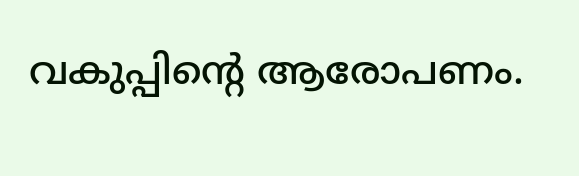വകുപ്പിന്റെ ആരോപണം.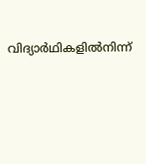വിദ്യാർഥികളിൽനിന്ന്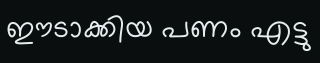ഈടാക്കിയ പണം എട്ടു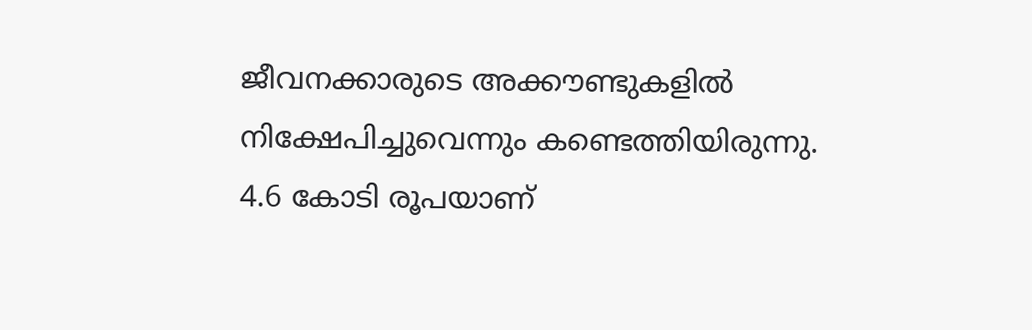ജീവനക്കാരുടെ അക്കൗണ്ടുകളിൽ നിക്ഷേപിച്ചുവെന്നും കണ്ടെത്തിയിരുന്നു. 4.6 കോടി രൂപയാണ്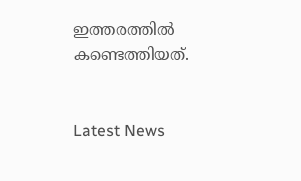ഇത്തരത്തിൽ കണ്ടെത്തിയത്.


Latest News